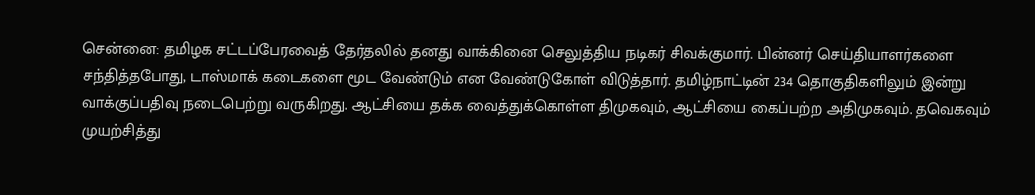சென்னை: தமிழக சட்டப்பேரவைத் தேர்தலில் தனது வாக்கினை செலுத்திய நடிகர் சிவக்குமார். பின்னர் செய்தியாளர்களை சந்தித்தபோது, டாஸ்மாக் கடைகளை மூட வேண்டும் என வேண்டுகோள் விடுத்தார். தமிழ்நாட்டின் 234 தொகுதிகளிலும் இன்று வாக்குப்பதிவு நடைபெற்று வருகிறது. ஆட்சியை தக்க வைத்துக்கொள்ள திமுகவும், ஆட்சியை கைப்பற்ற அதிமுகவும். தவெகவும் முயற்சித்து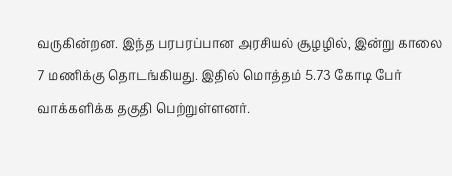வருகின்றன. இந்த பரபரப்பான அரசியல் சூழழில், இன்று காலை 7 மணிக்கு தொடங்கியது. இதில் மொத்தம் 5.73 கோடி பேர் வாக்களிக்க தகுதி பெற்றுள்ளனர்.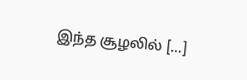இந்த சூழலில் […]